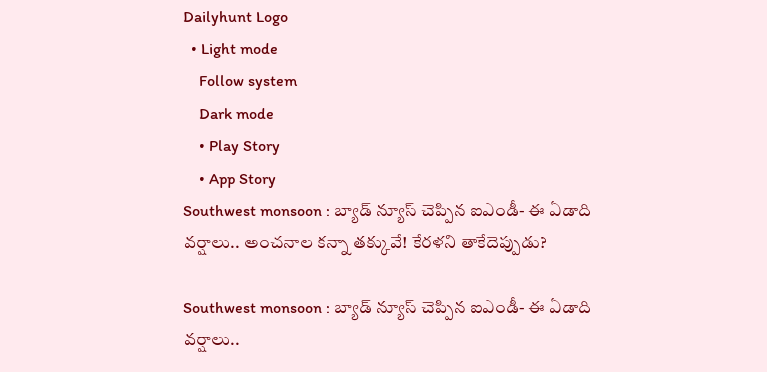Dailyhunt Logo
  • Light mode
    Follow system
    Dark mode
    • Play Story
    • App Story
Southwest monsoon : బ్యాడ్ న్యూస్ చెప్పిన ఐఎండీ- ఈ ఏడాది వర్షాలు.. అంచనాల కన్నా తక్కువే! కేరళని తాకేదెప్పుడు?

Southwest monsoon : బ్యాడ్ న్యూస్ చెప్పిన ఐఎండీ- ఈ ఏడాది వర్షాలు..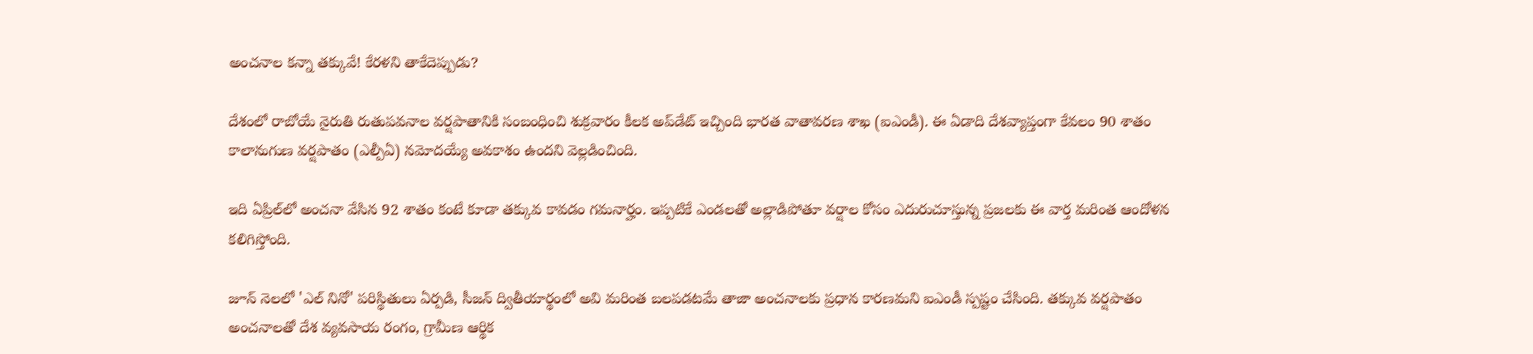అంచనాల కన్నా తక్కువే! కేరళని తాకేదెప్పుడు?

దేశంలో రాబోయే నైరుతి రుతుపవనాల వర్షపాతానికి సంబంధించి శుక్రవారం కీలక అప్‌డేట్ ఇచ్చింది భారత వాతావరణ శాఖ (ఐఎండీ). ఈ ఏడాది దేశవ్యాప్తంగా కేవలం 90 శాతం కాలానుగుణ వర్షపాతం (ఎల్పీఏ) నమోదయ్యే అవకాశం ఉందని వెల్లడించింది.

ఇది ఏప్రిల్‌లో అంచనా వేసిన 92 శాతం కంటే కూడా తక్కువ కావడం గమనార్హం. ఇప్పటికే ఎండలతో అల్లాడిపోతూ వర్షాల కోసం ఎదురుచూస్తున్న ప్రజలకు ఈ వార్త మరింత ఆందోళన కలిగిస్తోంది.

జూన్ నెలలో 'ఎల్ నినో' పరిస్థితులు ఏర్పడి, సీజన్ ద్వితీయార్థంలో అవి మరింత బలపడటమే తాజా అంచనాలకు ప్రధాన కారణమని ఐఎండీ స్పష్టం చేసింది. తక్కువ వర్షపాతం అంచనాలతో దేశ వ్యవసాయ రంగం, గ్రామీణ ఆర్థిక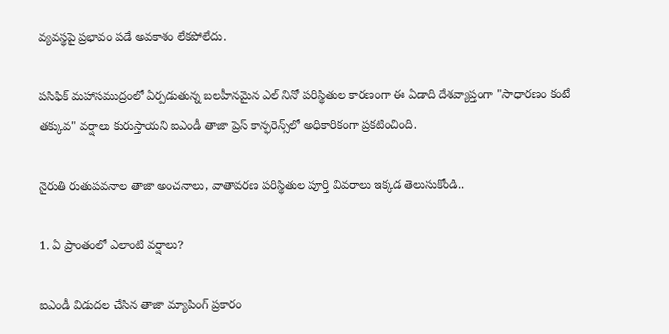వ్యవస్థపై ప్రభావం పడే అవకాశం లేకపోలేదు.

పసిఫిక్ మహాసముద్రంలో ఏర్పడుతున్న బలహీనమైన ఎల్ నినో పరిస్థితుల కారణంగా ఈ ఏడాది దేశవ్యాప్తంగా "సాధారణం కంటే తక్కువ" వర్షాలు కురుస్తాయని ఐఎండీ తాజా ప్రెస్ కాన్ఫరెన్స్‌లో అధికారికంగా ప్రకటించింది.

నైరుతి రుతుపవనాల తాజా అంచనాలు, వాతావరణ పరిస్థితుల పూర్తి వివరాలు ఇక్కడ తెలుసుకోండి..

1. ఏ ప్రాంతంలో ఎలాంటి వర్షాలు?

ఐఎండీ విడుదల చేసిన తాజా మ్యాపింగ్ ప్రకారం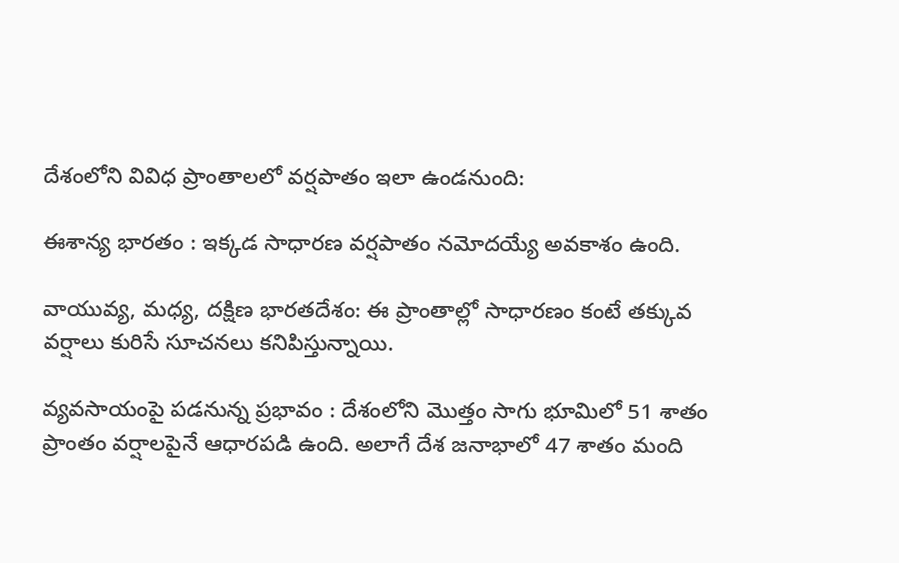దేశంలోని వివిధ ప్రాంతాలలో వర్షపాతం ఇలా ఉండనుంది:

ఈశాన్య భారతం : ఇక్కడ సాధారణ వర్షపాతం నమోదయ్యే అవకాశం ఉంది.

వాయువ్య, మధ్య, దక్షిణ భారతదేశం: ఈ ప్రాంతాల్లో సాధారణం కంటే తక్కువ వర్షాలు కురిసే సూచనలు కనిపిస్తున్నాయి.

వ్యవసాయంపై పడనున్న ప్రభావం : దేశంలోని మొత్తం సాగు భూమిలో 51 శాతం ప్రాంతం వర్షాలపైనే ఆధారపడి ఉంది. అలాగే దేశ జనాభాలో 47 శాతం మంది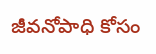జీవనోపాధి కోసం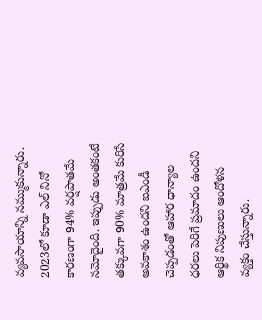వ్యవసాయాన్ని నమ్ముకున్నారు. 2023లో కూడా ఎల్ నినో కారణంగా 94% వర్షపాతమే నమోదైంది. ఇప్పుడు అంతకంటే తక్కువగా 90% మాత్రమే కురిసే అవకాశం ఉందని ఐఎండీ చెప్పడంతో ఆహార ధాన్యాల ధరలు పెరిగే ప్రమాదం ఉందని ఆర్థిక నిపుణులు ఆందోళన వ్యక్తం చేస్తున్నారు.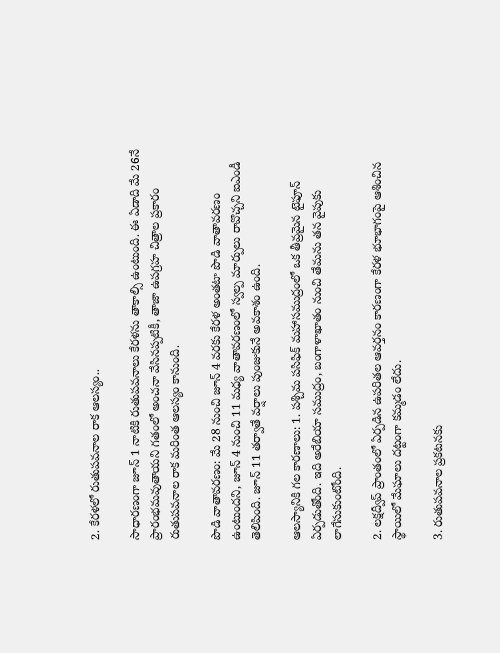2. కేరళలో రుతుపవనాల రాక ఆలస్యం..

సాధారణంగా జూన్ 1 నాటికి రుతుపవనాలు కేరళను తాకాల్సి ఉంటుంది. ఈ ఏడాది మే 26నే ప్రారంభమవుతాయని గతంలో అంచనా వేసినప్పటికీ, తాజా ఉపగ్రహ చిత్రాల ప్రకారం రుతుపవనాల రాక మరింత ఆలస్యం కానుంది.

పొడి వాతావరణం: మే 28 నుంచి జూన్ 4 వరకు కేరళ అంతటా పొడి వాతావరణం ఉంటుందని, జూన్ 4 నుంచి 11 మధ్య వాతావరణంలో స్వల్ప మార్పులు రావొచ్చని ఐఎండీ తెలిపింది. జూన్ 11 తర్వాతే వర్షాలు పుంజుకునే అవకాశం ఉంది.

ఆలస్యానికి గల కారణాలు: 1. పశ్చిమ పసిఫిక్ మహాసముద్రంలో ఒక తీవ్రమైన టైఫూన్ ఏర్పడుతోంది. ఇది అరేబియా సముద్రం, బంగాళాఖాతం నుంచి తేమను తన వైపుకు లాగేసుకుంటోంది.

2. లక్షద్వీప్ ప్రాంతంలో ఏర్పడిన ఉపరితల ఆవర్తనం కారణంగా కేరళ భూభాగంపై ఆశించిన స్థాయిలో మేఘాలు దట్టంగా కమ్మడం లేదు.

3. రుతుపవనాల ప్రకటనకు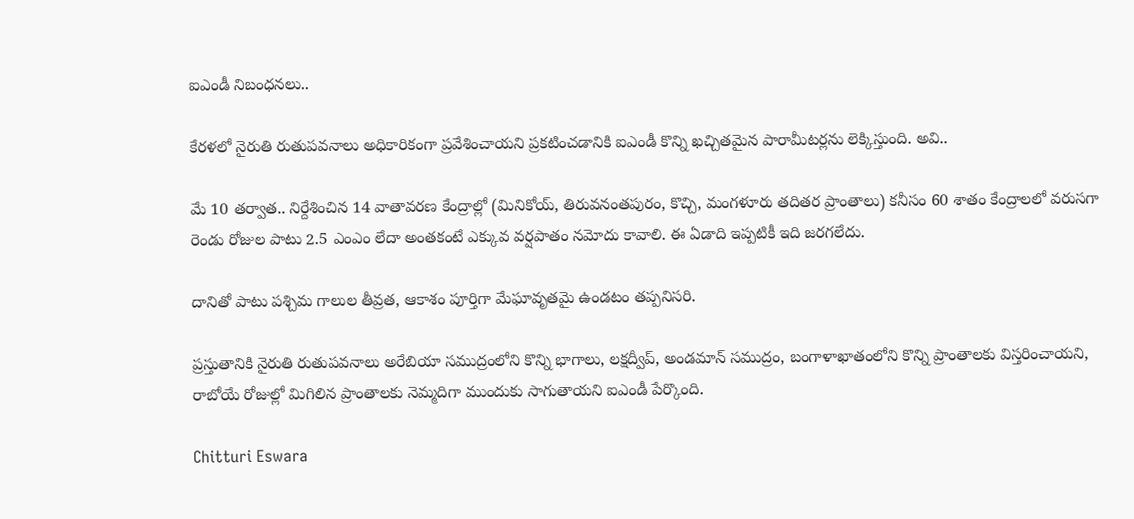ఐఎండీ నిబంధనలు..

కేరళలో నైరుతి రుతుపవనాలు అధికారికంగా ప్రవేశించాయని ప్రకటించడానికి ఐఎండీ కొన్ని ఖచ్చితమైన పారామీటర్లను లెక్కిస్తుంది. అవి..

మే 10 తర్వాత.. నిర్దేశించిన 14 వాతావరణ కేంద్రాల్లో (మినికోయ్, తిరువనంతపురం, కొచ్చి, మంగళూరు తదితర ప్రాంతాలు) కనీసం 60 శాతం కేంద్రాలలో వరుసగా రెండు రోజుల పాటు 2.5 ఎంఎం లేదా అంతకంటే ఎక్కువ వర్షపాతం నమోదు కావాలి. ఈ ఏడాది ఇప్పటికీ ఇది జరగలేదు.

దానితో పాటు పశ్చిమ గాలుల తీవ్రత, ఆకాశం పూర్తిగా మేఘావృతమై ఉండటం తప్పనిసరి.

ప్రస్తుతానికి నైరుతి రుతుపవనాలు అరేబియా సముద్రంలోని కొన్ని భాగాలు, లక్షద్వీప్, అండమాన్ సముద్రం, బంగాళాఖాతంలోని కొన్ని ప్రాంతాలకు విస్తరించాయని, రాబోయే రోజుల్లో మిగిలిన ప్రాంతాలకు నెమ్మదిగా ముందుకు సాగుతాయని ఐఎండీ పేర్కొంది.

Chitturi Eswara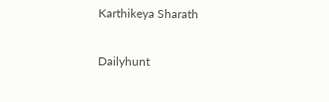Karthikeya Sharath

Dailyhunt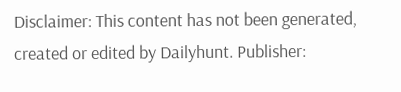Disclaimer: This content has not been generated, created or edited by Dailyhunt. Publisher: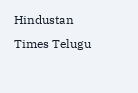Hindustan Times Telugu